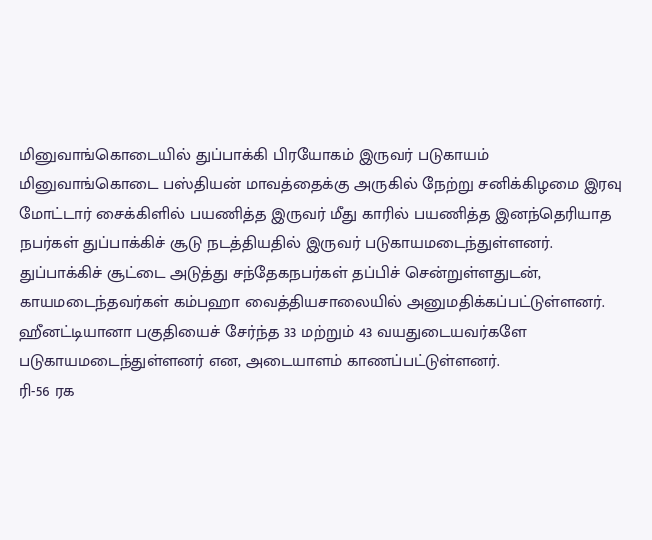மினுவாங்கொடையில் துப்பாக்கி பிரயோகம் இருவர் படுகாயம்
மினுவாங்கொடை பஸ்தியன் மாவத்தைக்கு அருகில் நேற்று சனிக்கிழமை இரவு மோட்டார் சைக்கிளில் பயணித்த இருவர் மீது காரில் பயணித்த இனந்தெரியாத நபர்கள் துப்பாக்கிச் சூடு நடத்தியதில் இருவர் படுகாயமடைந்துள்ளனர்.
துப்பாக்கிச் சூட்டை அடுத்து சந்தேகநபர்கள் தப்பிச் சென்றுள்ளதுடன், காயமடைந்தவர்கள் கம்பஹா வைத்தியசாலையில் அனுமதிக்கப்பட்டுள்ளனர்.
ஹீனட்டியானா பகுதியைச் சேர்ந்த 33 மற்றும் 43 வயதுடையவர்களே படுகாயமடைந்துள்ளனர் என, அடையாளம் காணப்பட்டுள்ளனர்.
ரி-56 ரக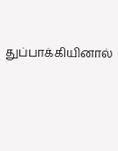துப்பாக்கியினால்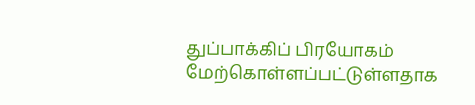துப்பாக்கிப் பிரயோகம் மேற்கொள்ளப்பட்டுள்ளதாக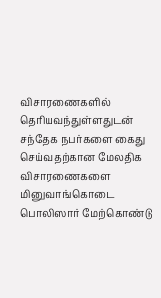விசாரணைகளில் தெரியவந்துள்ளதுடன் சந்தேக நபர்களை கைது செய்வதற்கான மேலதிக விசாரணைகளை மினுவாங்கொடை பொலிஸார் மேற்கொண்டு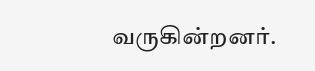வருகின்றனர்.